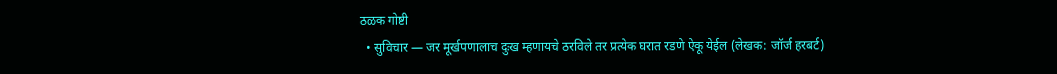ठळक गोष्टी
  • सुविचार — जर मूर्खपणालाच दुःख म्हणायचे ठरविले तर प्रत्येक घरात रडणे ऐकू येईल (लेखक: जॉर्ज हरबर्ट)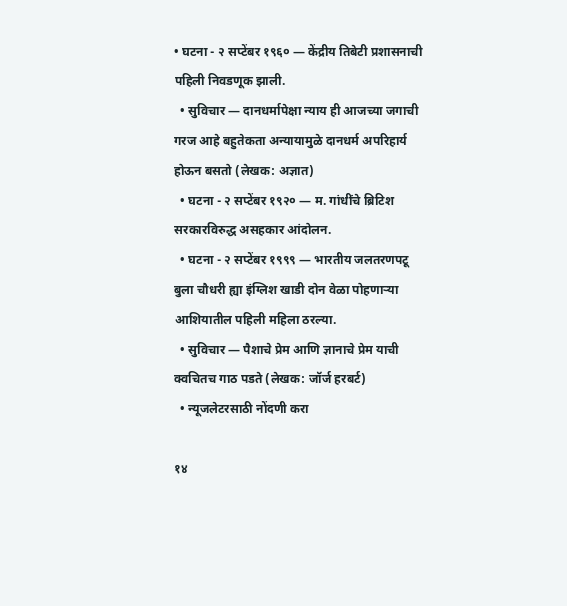• घटना - २ सप्टेंबर १९६० — केंद्रीय तिबेटी प्रशासनाची पहिली निवडणूक झाली.
  • सुविचार — दानधर्मापेक्षा न्याय ही आजच्या जगाची गरज आहे बहुतेकता अन्यायामुळे दानधर्म अपरिहार्य होऊन बसतो (लेखक: अज्ञात)
  • घटना - २ सप्टेंबर १९२० — म. गांधींचे ब्रिटिश सरकारविरुद्ध असहकार आंदोलन.
  • घटना - २ सप्टेंबर १९९९ — भारतीय जलतरणपटू बुला चौधरी ह्या इंग्लिश खाडी दोन वेळा पोहणाऱ्या आशियातील पहिली महिला ठरल्या.
  • सुविचार — पैशाचे प्रेम आणि ज्ञानाचे प्रेम याची क्वचितच गाठ पडते (लेखक: जॉर्ज हरबर्ट)
  • न्यूजलेटरसाठी नोंदणी करा

१४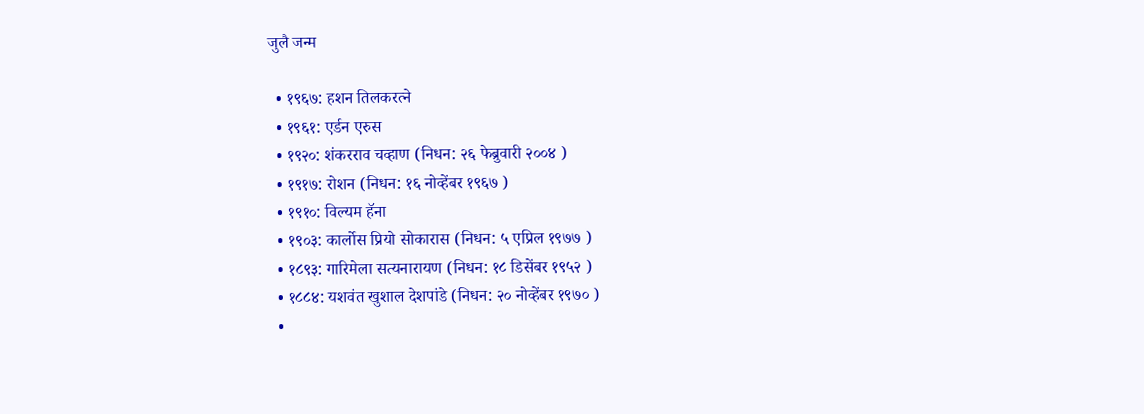जुलै जन्म

  • १९६७: हशन तिलकरत्ने
  • १९६१: एर्डन एरुस
  • १९२०: शंकरराव चव्हाण (निधन: २६ फेब्रुवारी २००४ )
  • १९१७: रोशन (निधन: १६ नोव्हेंबर १९६७ )
  • १९१०: विल्यम हॅना
  • १९०३: कार्लोस प्रियो सोकारास (निधन: ५ एप्रिल १९७७ )
  • १८९३: गारिमेला सत्यनारायण (निधन: १८ डिसेंबर १९५२ )
  • १८८४: यशवंत खुशाल देशपांडे (निधन: २० नोव्हेंबर १९७० )
  •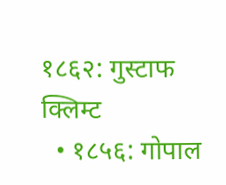१८६२: गुस्टाफ क्लिम्ट
  • १८५६: गोपाल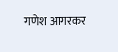गणेश आगरकर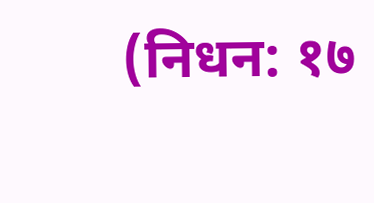(निधन: १७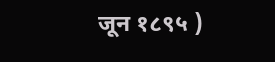जून १८९५ )